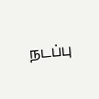நடப்பு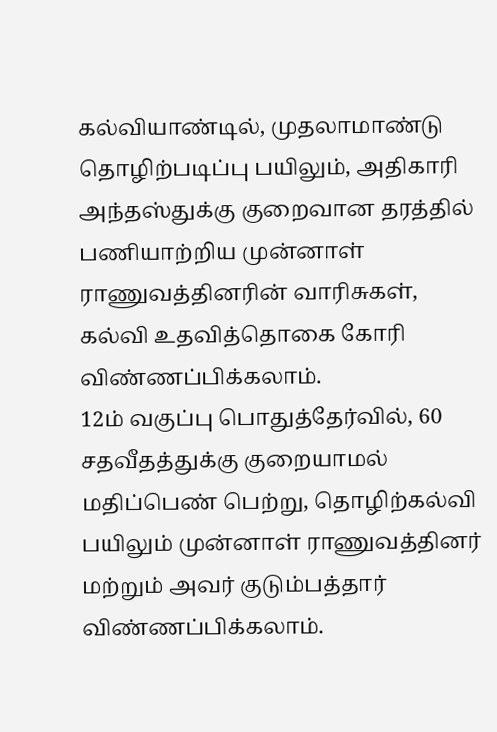கல்வியாண்டில், முதலாமாண்டு தொழிற்படிப்பு பயிலும், அதிகாரி அந்தஸ்துக்கு குறைவான தரத்தில் பணியாற்றிய முன்னாள் ராணுவத்தினரின் வாரிசுகள், கல்வி உதவித்தொகை கோரி விண்ணப்பிக்கலாம்.
12ம் வகுப்பு பொதுத்தேர்வில், 60 சதவீதத்துக்கு குறையாமல் மதிப்பெண் பெற்று, தொழிற்கல்வி பயிலும் முன்னாள் ராணுவத்தினர் மற்றும் அவர் குடும்பத்தார் விண்ணப்பிக்கலாம்.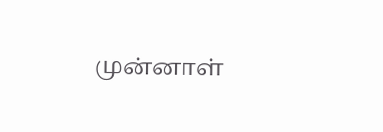முன்னாள்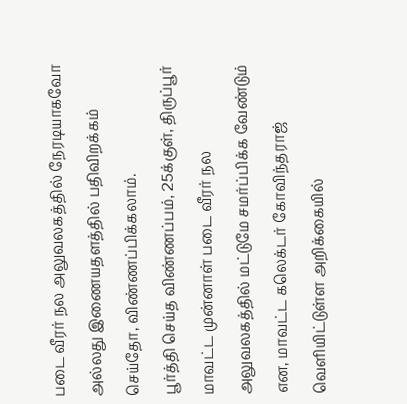படை வீரர் நல அலுவலகத்தில் நேரடியாகவோ அல்லது இணையதளத்தில் பதிவிறக்கம் செய்தோ, விண்ணப்பிக்கலாம்.
பூர்த்தி செய்த விண்ணப்பம், 25க்குள், திருப்பூர் மாவட்ட முன்னாள் படை வீரர் நல அலுவலகத்தில் மட்டுமே சமர்ப்பிக்க வேண்டும் என, மாவட்ட கலெக்டர் கோவிந்தராஜ் வெளியிட்டுள்ள அறிக்கையில்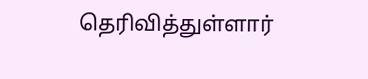தெரிவித்துள்ளார்